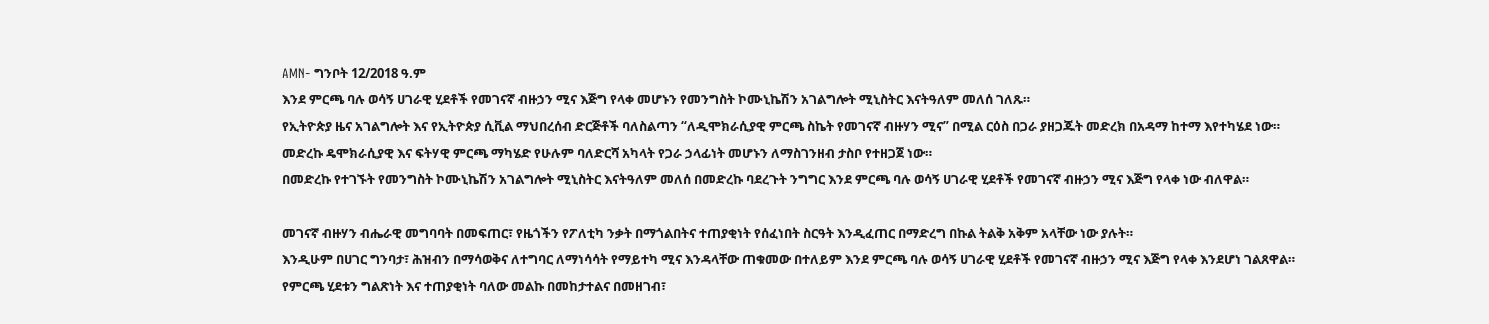AMN- ግንቦት 12/2018 ዓ.ም
እንደ ምርጫ ባሉ ወሳኝ ሀገራዊ ሂደቶች የመገናኛ ብዙኃን ሚና እጅግ የላቀ መሆኑን የመንግስት ኮሙኒኬሽን አገልግሎት ሚኒስትር እናትዓለም መለሰ ገለጹ።
የኢትዮጵያ ዜና አገልግሎት እና የኢትዮጵያ ሲቪል ማህበረሰብ ድርጅቶች ባለስልጣን “ለዲሞክራሲያዊ ምርጫ ስኬት የመገናኛ ብዙሃን ሚና” በሚል ርዕስ በጋራ ያዘጋጁት መድረክ በአዳማ ከተማ እየተካሄደ ነው።
መድረኩ ዴሞክራሲያዊ እና ፍትሃዊ ምርጫ ማካሄድ የሁሉም ባለድርሻ አካላት የጋራ ኃላፊነት መሆኑን ለማስገንዘብ ታስቦ የተዘጋጀ ነው።
በመድረኩ የተገኙት የመንግስት ኮሙኒኬሽን አገልግሎት ሚኒስትር እናትዓለም መለሰ በመድረኩ ባደረጉት ንግግር እንደ ምርጫ ባሉ ወሳኝ ሀገራዊ ሂደቶች የመገናኛ ብዙኃን ሚና እጅግ የላቀ ነው ብለዋል።

መገናኛ ብዙሃን ብሔራዊ መግባባት በመፍጠር፣ የዜጎችን የፖለቲካ ንቃት በማጎልበትና ተጠያቂነት የሰፈነበት ስርዓት እንዲፈጠር በማድረግ በኩል ትልቅ አቅም አላቸው ነው ያሉት።
እንዲሁም በሀገር ግንባታ፣ ሕዝብን በማሳወቅና ለተግባር ለማነሳሳት የማይተካ ሚና እንዳላቸው ጠቁመው በተለይም እንደ ምርጫ ባሉ ወሳኝ ሀገራዊ ሂደቶች የመገናኛ ብዙኃን ሚና እጅግ የላቀ እንደሆነ ገልጸዋል።
የምርጫ ሂደቱን ግልጽነት እና ተጠያቂነት ባለው መልኩ በመከታተልና በመዘገብ፣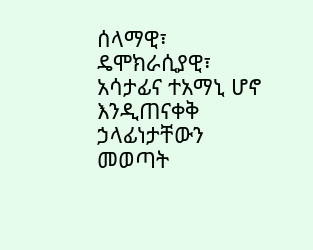ሰላማዊ፣ ዴሞክራሲያዊ፣ አሳታፊና ተአማኒ ሆኖ እንዲጠናቀቅ ኃላፊነታቸውን መወጣት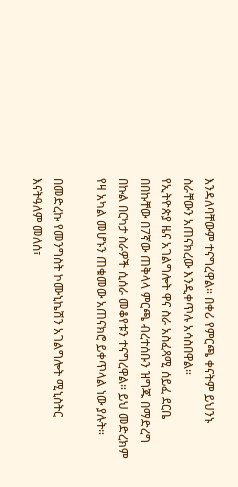እንዳለባቸውም ተናግረዋል። በቀሪ የምርጫ ቀናትም ይህንኑ ስራቸውን አጠናክረው እንዲቀጥሉ አሳስበዋል።
የኢትዮጵያ ዜና አገልግሎት ዋና ስራ አስፈጻሚ ሰይፈ ደርቤ በበኩቸው በ7ኛው ጠቅላላ ምርጫ ብረተሰቡን ዝግጁ በማድረግ በኩል በርካታ ስራዎች ሲሰራ መቆየቱን ተናግረዋል። ይህ መድረክም የዛ አካል መሆኑን ጠቁመው አጠናክሮ ይቀጥላል ነው ያሉት።

በመድረኩ የመንግስት ኮሙኒኬሽን አገልግሎት ሚኒስትር እናትዓለም መለሰ፣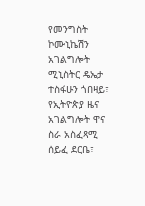የመንግስት ኮሙኒኬሽን አገልግሎት ሚኒስትር ዴኤታ ተስፋሁን ጎበዛይ፣ የኢትዮጵያ ዜና አገልግሎት ዋና ስራ አስፈጻሚ ሰይፈ ደርቤ፣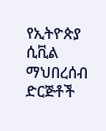የኢትዮጵያ ሲቪል ማህበረሰብ ድርጅቶች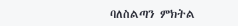ባለስልጣን ምክትል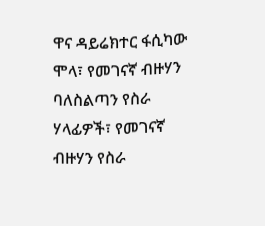ዋና ዳይሬክተር ፋሲካው ሞላ፣ የመገናኛ ብዙሃን ባለስልጣን የስራ ሃላፊዎች፣ የመገናኛ ብዙሃን የስራ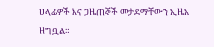ሀላፊዎች እና ጋዜጠኞች መታደማቸውን ኢዜአ ዘግቧል።